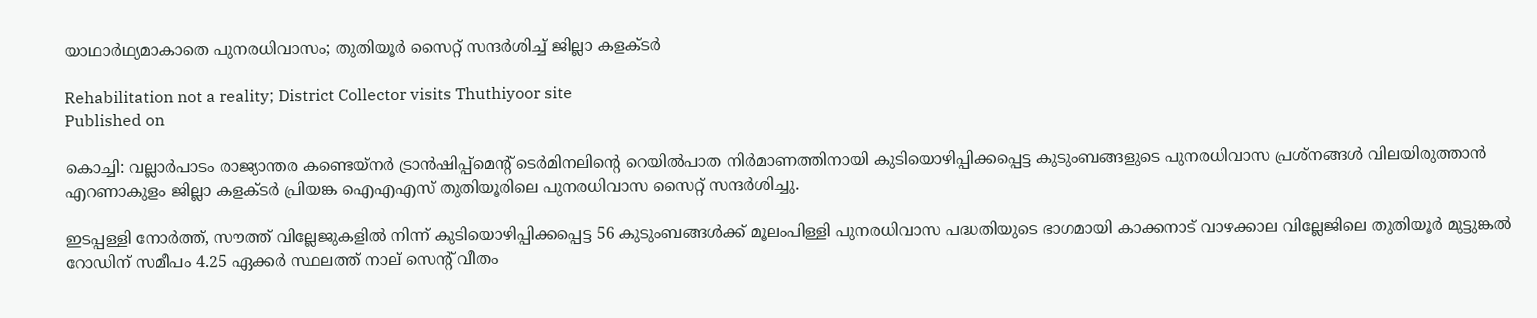യാഥാർഥ്യമാകാതെ പുനരധിവാസം; തുതിയൂർ സൈറ്റ് സന്ദർശിച്ച് ജില്ലാ കളക്ടർ

Rehabilitation not a reality; District Collector visits Thuthiyoor site
Published on

കൊച്ചി: വല്ലാർപാടം രാജ്യാന്തര കണ്ടെയ്‌നർ ട്രാൻഷിപ്പ്മെന്റ് ടെർമിനലിന്റെ റെയിൽപാത നിർമാണത്തിനായി കുടിയൊഴിപ്പിക്കപ്പെട്ട കുടുംബങ്ങളുടെ പുനരധിവാസ പ്രശ്നങ്ങൾ വിലയിരുത്താൻ എറണാകുളം ജില്ലാ കളക്ടർ പ്രിയങ്ക ഐഎഎസ് തുതിയൂരിലെ പുനരധിവാസ സൈറ്റ് സന്ദർശിച്ചു.

ഇടപ്പള്ളി നോർത്ത്, സൗത്ത് വില്ലേജുകളിൽ നിന്ന് കുടിയൊഴിപ്പിക്കപ്പെട്ട 56 കുടുംബങ്ങൾക്ക് മൂലംപിള്ളി പുനരധിവാസ പദ്ധതിയുടെ ഭാഗമായി കാക്കനാട് വാഴക്കാല വില്ലേജിലെ തുതിയൂർ മുട്ടുങ്കൽ റോഡിന് സമീപം 4.25 ഏക്കർ സ്ഥലത്ത് നാല് സെന്റ് വീതം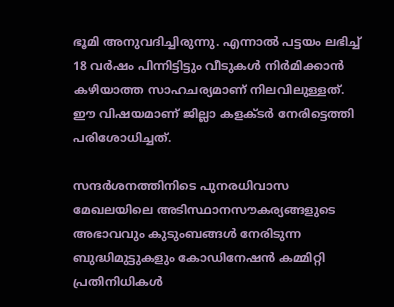ഭൂമി അനുവദിച്ചിരുന്നു. എന്നാൽ പട്ടയം ലഭിച്ച് 18 വർഷം പിന്നിട്ടിട്ടും വീടുകൾ നിർമിക്കാൻ കഴിയാത്ത സാഹചര്യമാണ് നിലവിലുള്ളത്. ഈ വിഷയമാണ് ജില്ലാ കളക്ടർ നേരിട്ടെത്തി പരിശോധിച്ചത്.

സന്ദർശനത്തിനിടെ പുനരധിവാസ മേഖലയിലെ അടിസ്ഥാനസൗകര്യങ്ങളുടെ അഭാവവും കുടുംബങ്ങൾ നേരിടുന്ന ബുദ്ധിമുട്ടുകളും കോഡിനേഷൻ കമ്മിറ്റി പ്രതിനിധികൾ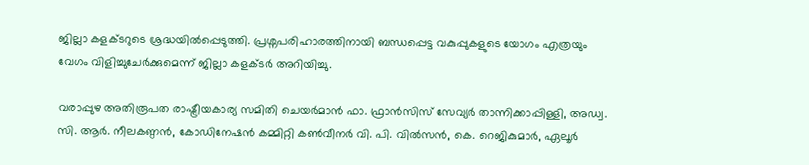ജില്ലാ കളക്ടറുടെ ശ്രദ്ധയിൽപ്പെടുത്തി. പ്രശ്നപരിഹാരത്തിനായി ബന്ധപ്പെട്ട വകുപ്പുകളുടെ യോഗം എത്രയും വേഗം വിളിച്ചുചേർക്കുമെന്ന് ജില്ലാ കളക്ടർ അറിയിച്ചു.

വരാപ്പുഴ അതിരൂപത രാഷ്ട്രീയകാര്യ സമിതി ചെയർമാൻ ഫാ. ഫ്രാൻസിസ് സേവ്യർ താന്നിക്കാപ്പിള്ളി, അഡ്വ. സി. ആർ. നീലകണ്ഠൻ, കോഡിനേഷൻ കമ്മിറ്റി കൺവീനർ വി. പി. വിൽസൻ, കെ. റെജികുമാർ, ഏലൂർ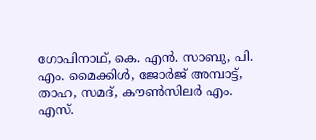ഗോപിനാഥ്, കെ. എൻ. സാബു, പി. എം. മൈക്കിൾ, ജോർജ് അമ്പാട്ട്, താഹ, സമദ്, കൗൺസിലർ എം. എസ്.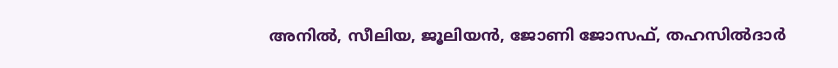അനിൽ, സീലിയ, ജൂലിയൻ, ജോണി ജോസഫ്, തഹസിൽദാർ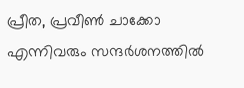പ്രീത, പ്രവീൺ ചാക്കോ എന്നിവരും സന്ദർശനത്തിൽ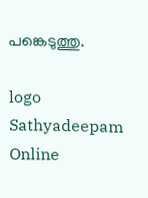പങ്കെടുത്തു.

logo
Sathyadeepam Online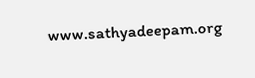www.sathyadeepam.org